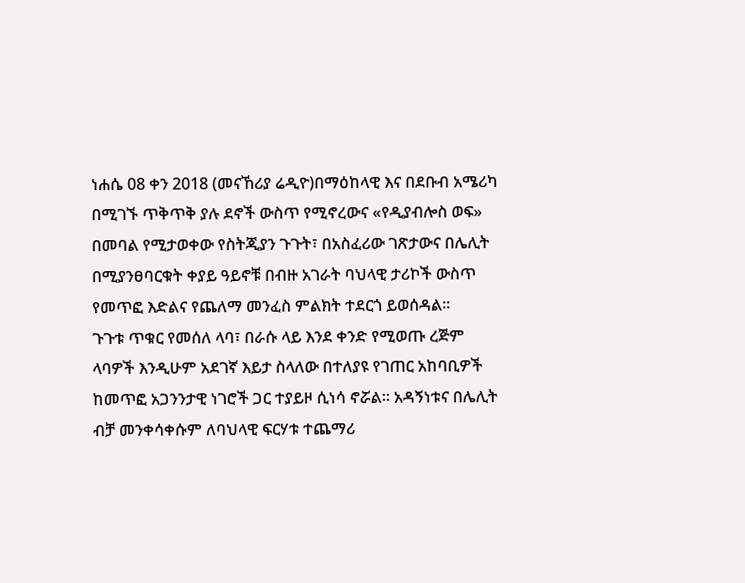ነሐሴ 08 ቀን 2018 (መናኸሪያ ሬዲዮ)በማዕከላዊ እና በደቡብ አሜሪካ በሚገኙ ጥቅጥቅ ያሉ ደኖች ውስጥ የሚኖረውና «የዲያብሎስ ወፍ» በመባል የሚታወቀው የስትጂያን ጉጉት፣ በአስፈሪው ገጽታውና በሌሊት በሚያንፀባርቁት ቀያይ ዓይኖቹ በብዙ አገራት ባህላዊ ታሪኮች ውስጥ የመጥፎ እድልና የጨለማ መንፈስ ምልክት ተደርጎ ይወሰዳል።
ጉጉቱ ጥቁር የመሰለ ላባ፣ በራሱ ላይ እንደ ቀንድ የሚወጡ ረጅም ላባዎች እንዲሁም አደገኛ እይታ ስላለው በተለያዩ የገጠር አከባቢዎች ከመጥፎ አጋንንታዊ ነገሮች ጋር ተያይዞ ሲነሳ ኖሯል። አዳኝነቱና በሌሊት ብቻ መንቀሳቀሱም ለባህላዊ ፍርሃቱ ተጨማሪ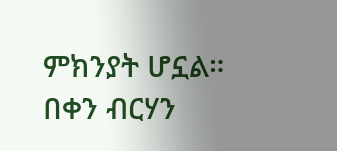ምክንያት ሆኗል።
በቀን ብርሃን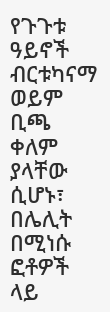የጉጉቱ ዓይኖች ብርቱካናማ ወይም ቢጫ ቀለም ያላቸው ሲሆኑ፣ በሌሊት በሚነሱ ፎቶዎች ላይ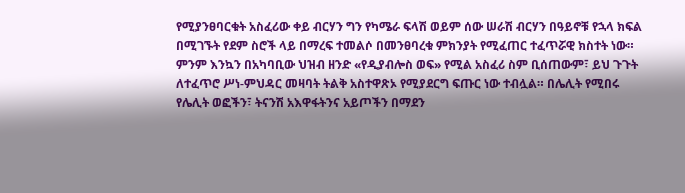የሚያንፀባርቁት አስፈሪው ቀይ ብርሃን ግን የካሜራ ፍላሽ ወይም ሰው ሠራሽ ብርሃን በዓይኖቹ የኋላ ክፍል በሚገኙት የደም ስሮች ላይ በማረፍ ተመልሶ በመንፀባረቁ ምክንያት የሚፈጠር ተፈጥሯዊ ክስተት ነው።
ምንም እንኳን በአካባቢው ህዝብ ዘንድ «የዲያብሎስ ወፍ» የሚል አስፈሪ ስም ቢሰጠውም፣ ይህ ጉጉት ለተፈጥሮ ሥነ-ምህዳር መዛባት ትልቅ አስተዋጽኦ የሚያደርግ ፍጡር ነው ተብሏል። በሌሊት የሚበሩ የሌሊት ወፎችን፣ ትናንሽ አእዋፋትንና አይጦችን በማደን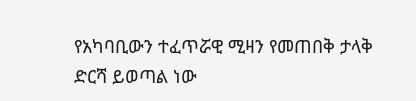የአካባቢውን ተፈጥሯዊ ሚዛን የመጠበቅ ታላቅ ድርሻ ይወጣል ነው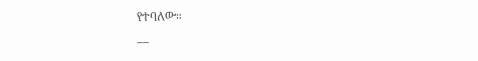የተባለው።
__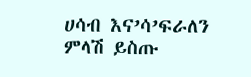ሀሳብ እና’ሳ’ፍራለን
ምላሽ ይስጡ